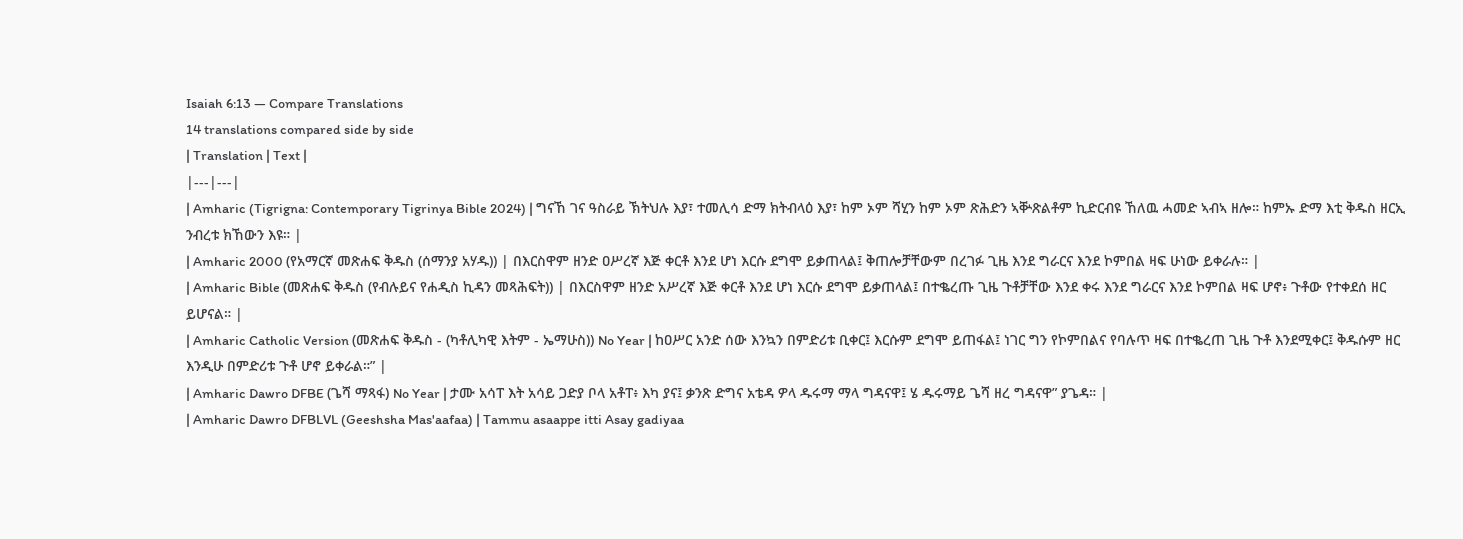Isaiah 6:13 — Compare Translations
14 translations compared side by side
| Translation | Text |
|---|---|
| Amharic (Tigrigna: Contemporary Tigrinya Bible 2024) | ግናኸ ገና ዓስራይ ኽትህሉ እያ፣ ተመሊሳ ድማ ክትብላዕ እያ፣ ከም ኦም ሻሂን ከም ኦም ጽሕድን ኣቝጽልቶም ኪድርብዩ ኸለዉ ሓመድ ኣብኣ ዘሎ። ከምኡ ድማ እቲ ቅዱስ ዘርኢ ንብረቱ ክኸውን እዩ። |
| Amharic 2000 (የአማርኛ መጽሐፍ ቅዱስ (ሰማንያ አሃዱ)) | በእርስዋም ዘንድ ዐሥረኛ እጅ ቀርቶ እንደ ሆነ እርሱ ደግሞ ይቃጠላል፤ ቅጠሎቻቸውም በረገፉ ጊዜ እንደ ግራርና እንደ ኮምበል ዛፍ ሁነው ይቀራሉ። |
| Amharic Bible (መጽሐፍ ቅዱስ (የብሉይና የሐዲስ ኪዳን መጻሕፍት)) | በእርስዋም ዘንድ አሥረኛ እጅ ቀርቶ እንደ ሆነ እርሱ ደግሞ ይቃጠላል፤ በተቈረጡ ጊዜ ጉቶቻቸው እንደ ቀሩ እንደ ግራርና እንደ ኮምበል ዛፍ ሆኖ፥ ጉቶው የተቀደሰ ዘር ይሆናል። |
| Amharic Catholic Version (መጽሐፍ ቅዱስ - (ካቶሊካዊ እትም - ኤማሁስ)) No Year | ከዐሥር አንድ ሰው እንኳን በምድሪቱ ቢቀር፤ እርሱም ደግሞ ይጠፋል፤ ነገር ግን የኮምበልና የባሉጥ ዛፍ በተቈረጠ ጊዜ ጉቶ እንደሚቀር፤ ቅዱሱም ዘር እንዲሁ በምድሪቱ ጉቶ ሆኖ ይቀራል።” |
| Amharic Dawro DFBE (ጌሻ ማጻፋ) No Year | ታሙ አሳፐ እት አሳይ ጋድያ ቦላ አቶፐ፥ እካ ያና፤ ቃንጽ ድግና አቴዳ ዎላ ዱሩማ ማላ ግዳናዋ፤ ሄ ዱሩማይ ጌሻ ዘረ ግዳናዋ” ያጌዳ። |
| Amharic Dawro DFBLVL (Geeshsha Mas'aafaa) | Tammu asaappe itti Asay gadiyaa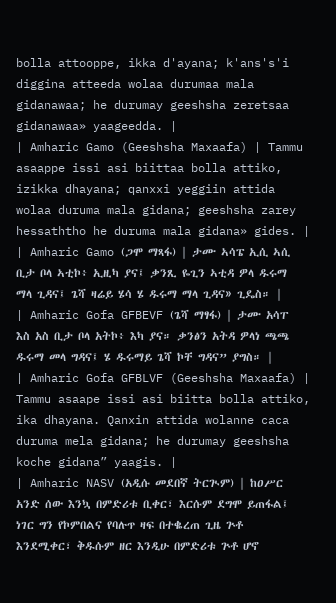bolla attooppe, ikka d'ayana; k'ans's'i diggina atteeda wolaa durumaa mala gidanawaa; he durumay geeshsha zeretsaa gidanawaa» yaageedda. |
| Amharic Gamo (Geeshsha Maxaafa) | Tammu asaappe issi asi biittaa bolla attiko, izikka dhayana; qanxxi yeggiin attida wolaa duruma mala gidana; geeshsha zarey hessaththo he duruma mala gidana» gides. |
| Amharic Gamo (ጋሞ ማጻፋ) | ታሙ ኣሳፔ ኢሲ ኣሲ ቢታ ቦላ ኣቲኮ፥ ኢዚካ ያና፤ ቃንጺ ዬጊን ኣቲዳ ዎላ ዱሩማ ማላ ጊዳና፤ ጌሻ ዛሬይ ሄሳ ሄ ዱሩማ ማላ ጊዳና» ጊዴስ። |
| Amharic Gofa GFBEVF (ጌሻ ማፃፋ) | ታሙ አሳፐ እስ አስ ቢታ ቦላ አትኮ፥ እካ ያና። ቃንፅን አትዳ ዎላነ ጫጫ ዱሩማ መላ ግዳና፤ ሄ ዱሩማይ ጌሻ ኮቸ ግዳና” ያግስ። |
| Amharic Gofa GFBLVF (Geeshsha Maxaafa) | Tammu asaape issi asi biitta bolla attiko, ika dhayana. Qanxin attida wolanne caca duruma mela gidana; he durumay geeshsha koche gidana” yaagis. |
| Amharic NASV (አዲሱ መደበኛ ትርጒም) | ከዐሥር አንድ ሰው እንኳ በምድሪቱ ቢቀር፣ እርሱም ደግሞ ይጠፋል፤ ነገር ግን የኮምበልና የባሉጥ ዛፍ በተቈረጠ ጊዜ ጕቶ እንደሚቀር፣ ቅዱሱም ዘር እንዲሁ በምድሪቱ ጕቶ ሆኖ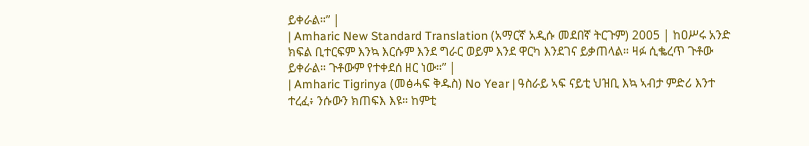ይቀራል።” |
| Amharic New Standard Translation (አማርኛ አዲሱ መደበኛ ትርጉም) 2005 | ከዐሥሩ አንድ ክፍል ቢተርፍም እንኳ እርሱም እንደ ግራር ወይም እንደ ዋርካ እንደገና ይቃጠላል። ዛፉ ሲቈረጥ ጉቶው ይቀራል። ጉቶውም የተቀደሰ ዘር ነው።” |
| Amharic Tigrinya (መፅሓፍ ቅዱስ) No Year | ዓስራይ ኣፍ ናይቲ ህዝቢ እኳ ኣብታ ምድሪ እንተ ተረፈ፥ ንሱውን ክጠፍእ እዩ። ከምቲ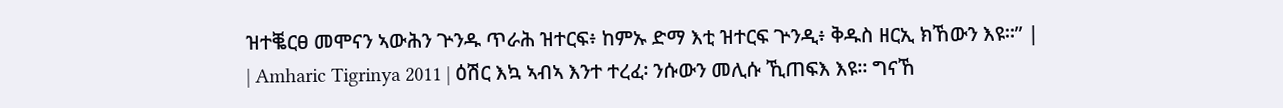ዝተቘርፀ መሞናን ኣውሕን ጕንዱ ጥራሕ ዝተርፍ፥ ከምኡ ድማ እቲ ዝተርፍ ጕንዲ፥ ቅዱስ ዘርኢ ክኸውን እዩ።” |
| Amharic Tigrinya 2011 | ዕሽር እኳ ኣብኣ እንተ ተረፈ፡ ንሱውን መሊሱ ኺጠፍእ እዩ። ግናኸ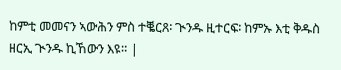ከምቲ መመናን ኣውሕን ምስ ተቘርጸ፡ ጒንዱ ዚተርፍ፡ ከምኡ እቲ ቅዱስ ዘርኢ ጒንዱ ኪኸውን እዩ። |